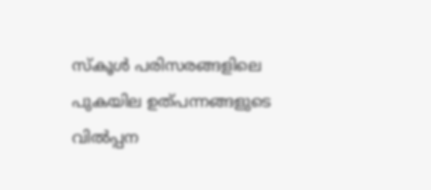സ്കൂൾ പരിസരങ്ങളിലെ പുകയില ഉത്പന്നങ്ങളുടെ വിൽപ്പന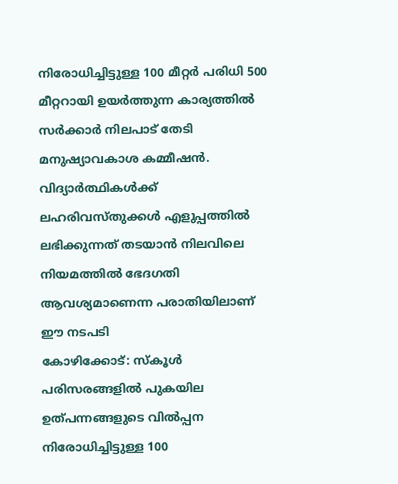നിരോധിച്ചിട്ടുള്ള 100 മീറ്റർ പരിധി 500 മീറ്ററായി ഉയർത്തുന്ന കാര്യത്തിൽ സർക്കാർ നിലപാട് തേടി മനുഷ്യാവകാശ കമ്മീഷൻ. വിദ്യാർത്ഥികൾക്ക് ലഹരിവസ്തുക്കൾ എളുപ്പത്തിൽ ലഭിക്കുന്നത് തടയാൻ നിലവിലെ നിയമത്തിൽ ഭേദഗതി ആവശ്യമാണെന്ന പരാതിയിലാണ് ഈ നടപടി
കോഴിക്കോട്: സ്കൂൾ പരിസരങ്ങളിൽ പുകയില ഉത്പന്നങ്ങളുടെ വിൽപ്പന നിരോധിച്ചിട്ടുള്ള 100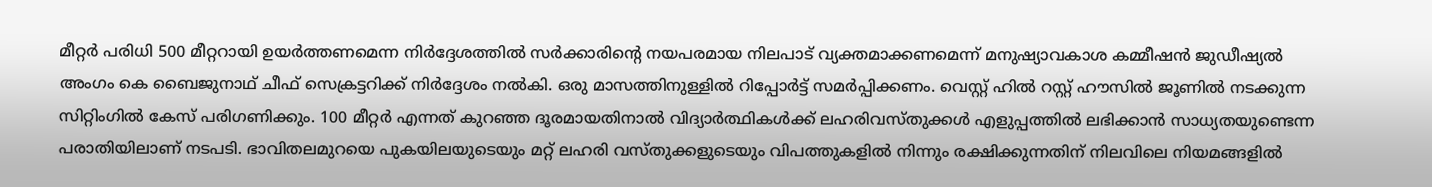മീറ്റർ പരിധി 500 മീറ്ററായി ഉയർത്തണമെന്ന നിർദ്ദേശത്തിൽ സർക്കാരിന്റെ നയപരമായ നിലപാട് വ്യക്തമാക്കണമെന്ന് മനുഷ്യാവകാശ കമ്മീഷൻ ജുഡീഷ്യൽ അംഗം കെ ബൈജുനാഥ് ചീഫ് സെക്രട്ടറിക്ക് നിർദ്ദേശം നൽകി. ഒരു മാസത്തിനുള്ളിൽ റിപ്പോർട്ട് സമർപ്പിക്കണം. വെസ്റ്റ് ഹിൽ റസ്റ്റ് ഹൗസിൽ ജൂണിൽ നടക്കുന്ന സിറ്റിംഗിൽ കേസ് പരിഗണിക്കും. 100 മീറ്റർ എന്നത് കുറഞ്ഞ ദൂരമായതിനാൽ വിദ്യാർത്ഥികൾക്ക് ലഹരിവസ്തുക്കൾ എളുപ്പത്തിൽ ലഭിക്കാൻ സാധ്യതയുണ്ടെന്ന പരാതിയിലാണ് നടപടി. ഭാവിതലമുറയെ പുകയിലയുടെയും മറ്റ് ലഹരി വസ്തുക്കളുടെയും വിപത്തുകളിൽ നിന്നും രക്ഷിക്കുന്നതിന് നിലവിലെ നിയമങ്ങളിൽ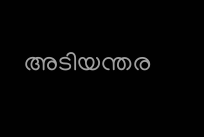അടിയന്തര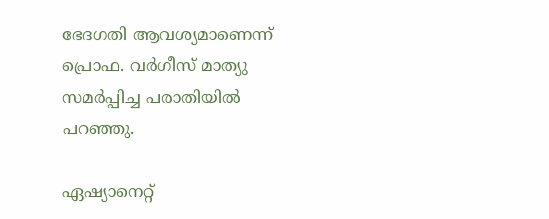ഭേദഗതി ആവശ്യമാണെന്ന് പ്രൊഫ. വർഗീസ് മാത്യു സമർപ്പിച്ച പരാതിയിൽ പറഞ്ഞു.

ഏഷ്യാനെറ്റ്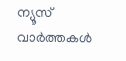ന്യൂസ് വാർത്തകൾ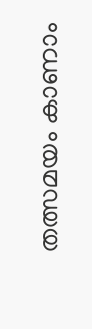തത്സമയം കാണാം